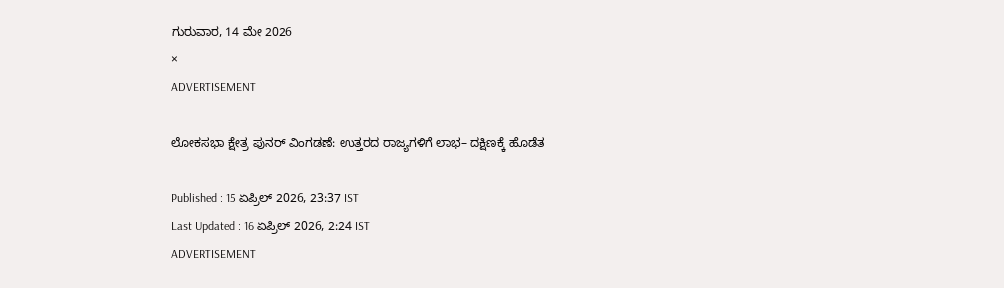ಗುರುವಾರ, 14 ಮೇ 2026
×
ADVERTISEMENT

ಲೋಕಸಭಾ ಕ್ಷೇತ್ರ ಪುನರ್‌ ವಿಂಗಡಣೆ: ಉತ್ತರದ ರಾಜ್ಯಗಳಿಗೆ ಲಾಭ– ದಕ್ಷಿಣಕ್ಕೆ ಹೊಡೆತ

Published : 15 ಏಪ್ರಿಲ್ 2026, 23:37 IST
Last Updated : 16 ಏಪ್ರಿಲ್ 2026, 2:24 IST
ADVERTISEMENT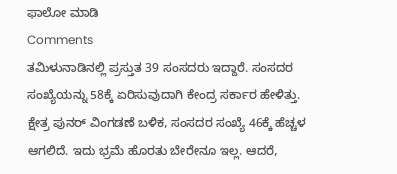ಫಾಲೋ ಮಾಡಿ
Comments
ತಮಿಳುನಾಡಿನಲ್ಲಿ ಪ್ರಸ್ತುತ 39 ಸಂಸದರು ಇದ್ದಾರೆ. ಸಂಸದರ ಸಂಖ್ಯೆಯನ್ನು 58ಕ್ಕೆ ಏರಿಸುವುದಾಗಿ ಕೇಂದ್ರ ಸರ್ಕಾರ ಹೇಳಿತ್ತು. ಕ್ಷೇತ್ರ ಪುನರ್‌ ವಿಂಗಡಣೆ ಬಳಿಕ, ಸಂಸದರ ಸಂಖ್ಯೆ 46ಕ್ಕೆ ಹೆಚ್ಚಳ ಆಗಲಿದೆ. ಇದು ಭ್ರಮೆ ಹೊರತು ಬೇರೇನೂ ಇಲ್ಲ. ಆದರೆ,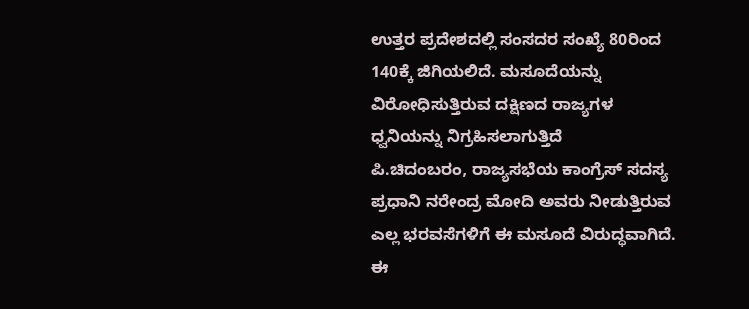ಉತ್ತರ ಪ್ರದೇಶದಲ್ಲಿ ಸಂಸದರ ಸಂಖ್ಯೆ 80ರಿಂದ 140ಕ್ಕೆ ಜಿಗಿಯಲಿದೆ. ಮಸೂದೆಯನ್ನು ವಿರೋಧಿಸುತ್ತಿರುವ ದಕ್ಷಿಣದ ರಾಜ್ಯಗಳ ಧ್ವನಿಯನ್ನು ನಿಗ್ರಹಿಸಲಾಗುತ್ತಿದೆ
ಪಿ.ಚಿದಂಬರಂ, ರಾಜ್ಯಸಭೆಯ ಕಾಂಗ್ರೆಸ್‌ ಸದಸ್ಯ
ಪ್ರಧಾನಿ ನರೇಂದ್ರ ಮೋದಿ ಅವರು ನೀಡುತ್ತಿರುವ ಎಲ್ಲ ಭರವಸೆಗಳಿಗೆ ಈ ಮಸೂದೆ ವಿರುದ್ಧವಾಗಿದೆ. ಈ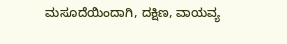ಮಸೂದೆಯಿಂದಾಗಿ, ದಕ್ಷಿಣ, ವಾಯವ್ಯ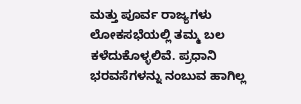ಮತ್ತು ಪೂರ್ವ ರಾಜ್ಯಗಳು ಲೋಕಸಭೆಯಲ್ಲಿ ತಮ್ಮ ಬಲ ಕಳೆದುಕೊಳ್ಳಲಿವೆ. ಪ್ರಧಾನಿ ಭರವಸೆಗಳನ್ನು ನಂಬುವ ಹಾಗಿಲ್ಲ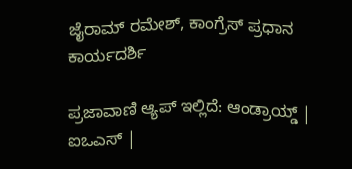ಜೈರಾಮ್‌ ರಮೇಶ್‌, ಕಾಂಗ್ರೆಸ್‌ ಪ್ರಧಾನ ಕಾರ್ಯದರ್ಶಿ

ಪ್ರಜಾವಾಣಿ ಆ್ಯಪ್ ಇಲ್ಲಿದೆ: ಆಂಡ್ರಾಯ್ಡ್ | ಐಒಎಸ್ |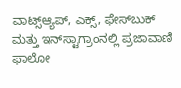ವಾಟ್ಸ್ಆ್ಯಪ್, ಎಕ್ಸ್, ಫೇಸ್‌ಬುಕ್ ಮತ್ತು ಇನ್‌ಸ್ಟಾಗ್ರಾಂನಲ್ಲಿ ಪ್ರಜಾವಾಣಿ ಫಾಲೋ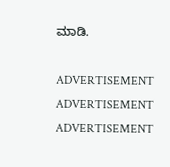ಮಾಡಿ.

ADVERTISEMENT
ADVERTISEMENT
ADVERTISEMENT